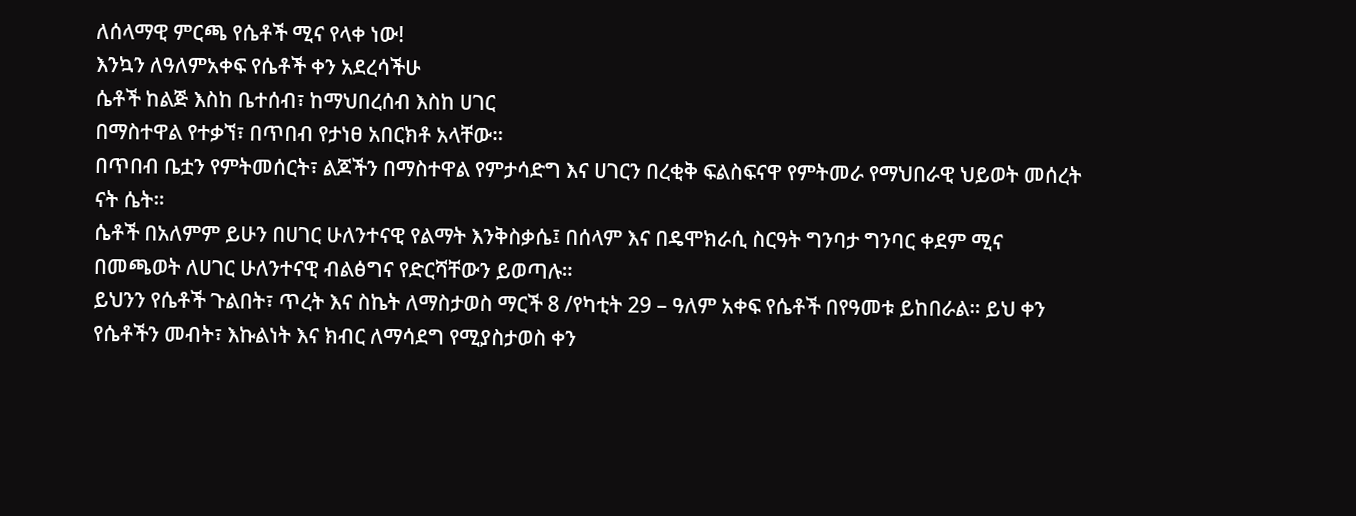ለሰላማዊ ምርጫ የሴቶች ሚና የላቀ ነው!
እንኳን ለዓለምአቀፍ የሴቶች ቀን አደረሳችሁ
ሴቶች ከልጅ እስከ ቤተሰብ፣ ከማህበረሰብ እስከ ሀገር
በማስተዋል የተቃኘ፣ በጥበብ የታነፀ አበርክቶ አላቸው።
በጥበብ ቤቷን የምትመሰርት፣ ልጆችን በማስተዋል የምታሳድግ እና ሀገርን በረቂቅ ፍልስፍናዋ የምትመራ የማህበራዊ ህይወት መሰረት ናት ሴት።
ሴቶች በአለምም ይሁን በሀገር ሁለንተናዊ የልማት እንቅስቃሴ፤ በሰላም እና በዴሞክራሲ ስርዓት ግንባታ ግንባር ቀደም ሚና በመጫወት ለሀገር ሁለንተናዊ ብልፅግና የድርሻቸውን ይወጣሉ።
ይህንን የሴቶች ጉልበት፣ ጥረት እና ስኬት ለማስታወስ ማርች 8 /የካቲት 29 – ዓለም አቀፍ የሴቶች በየዓመቱ ይከበራል። ይህ ቀን የሴቶችን መብት፣ እኩልነት እና ክብር ለማሳደግ የሚያስታወስ ቀን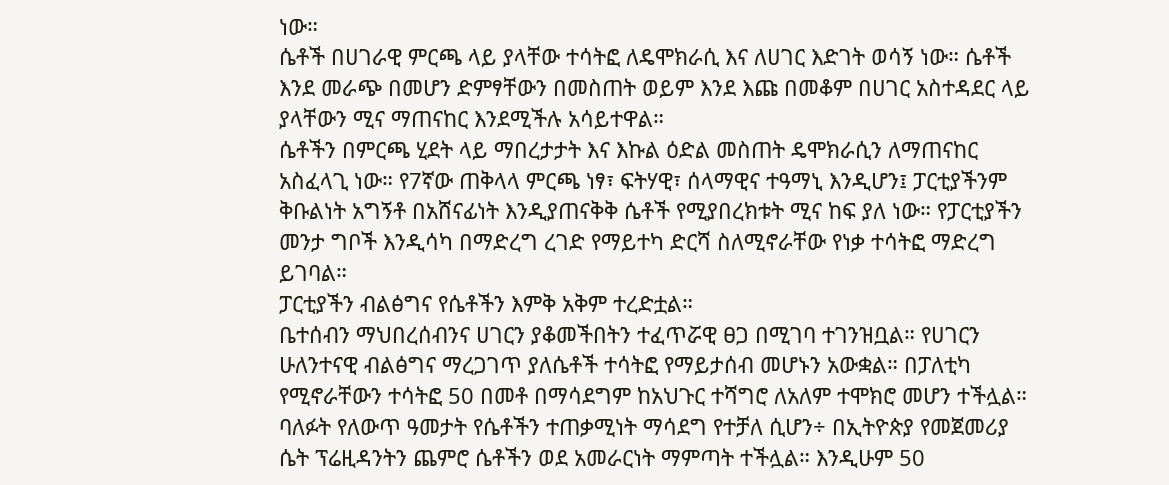ነው።
ሴቶች በሀገራዊ ምርጫ ላይ ያላቸው ተሳትፎ ለዴሞክራሲ እና ለሀገር እድገት ወሳኝ ነው። ሴቶች እንደ መራጭ በመሆን ድምፃቸውን በመስጠት ወይም እንደ እጩ በመቆም በሀገር አስተዳደር ላይ ያላቸውን ሚና ማጠናከር እንደሚችሉ አሳይተዋል።
ሴቶችን በምርጫ ሂደት ላይ ማበረታታት እና እኩል ዕድል መስጠት ዴሞክራሲን ለማጠናከር አስፈላጊ ነው። የ7ኛው ጠቅላላ ምርጫ ነፃ፣ ፍትሃዊ፣ ሰላማዊና ተዓማኒ እንዲሆን፤ ፓርቲያችንም ቅቡልነት አግኝቶ በአሸናፊነት እንዲያጠናቅቅ ሴቶች የሚያበረክቱት ሚና ከፍ ያለ ነው። የፓርቲያችን መንታ ግቦች እንዲሳካ በማድረግ ረገድ የማይተካ ድርሻ ስለሚኖራቸው የነቃ ተሳትፎ ማድረግ ይገባል።
ፓርቲያችን ብልፅግና የሴቶችን እምቅ አቅም ተረድቷል።
ቤተሰብን ማህበረሰብንና ሀገርን ያቆመችበትን ተፈጥሯዊ ፀጋ በሚገባ ተገንዝቧል። የሀገርን ሁለንተናዊ ብልፅግና ማረጋገጥ ያለሴቶች ተሳትፎ የማይታሰብ መሆኑን አውቋል። በፓለቲካ የሚኖራቸውን ተሳትፎ 50 በመቶ በማሳደግም ከአህጉር ተሻግሮ ለአለም ተሞክሮ መሆን ተችሏል።
ባለፉት የለውጥ ዓመታት የሴቶችን ተጠቃሚነት ማሳደግ የተቻለ ሲሆን÷ በኢትዮጵያ የመጀመሪያ ሴት ፕሬዚዳንትን ጨምሮ ሴቶችን ወደ አመራርነት ማምጣት ተችሏል። እንዲሁም 50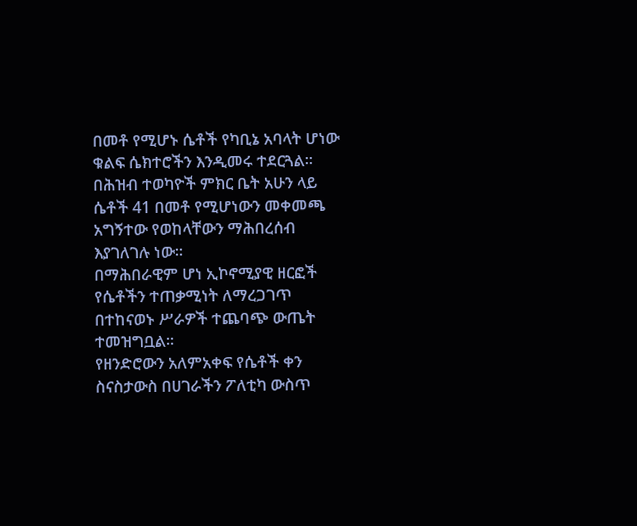በመቶ የሚሆኑ ሴቶች የካቢኔ አባላት ሆነው ቁልፍ ሴክተሮችን እንዲመሩ ተደርጓል።
በሕዝብ ተወካዮች ምክር ቤት አሁን ላይ ሴቶች 41 በመቶ የሚሆነውን መቀመጫ አግኝተው የወከላቸውን ማሕበረሰብ እያገለገሉ ነው።
በማሕበራዊም ሆነ ኢኮኖሚያዊ ዘርፎች የሴቶችን ተጠቃሚነት ለማረጋገጥ በተከናወኑ ሥራዎች ተጨባጭ ውጤት ተመዝግቧል።
የዘንድሮውን አለምአቀፍ የሴቶች ቀን ስናስታውስ በሀገራችን ፖለቲካ ውስጥ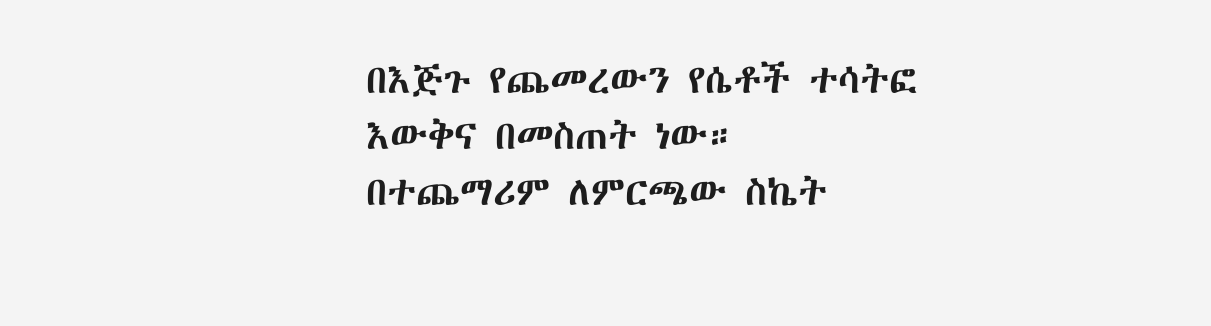በእጅጉ የጨመረውን የሴቶች ተሳትፎ እውቅና በመስጠት ነው። በተጨማሪም ለምርጫው ስኬት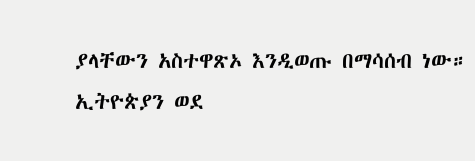ያላቸውን አስተዋጽኦ እንዲወጡ በማሳሰብ ነው።
ኢትዮጵያን ወደ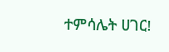ተምሳሌት ሀገር!